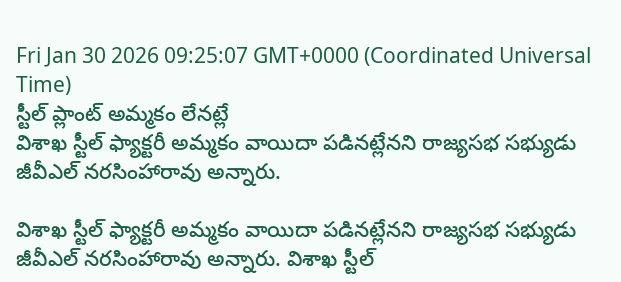Fri Jan 30 2026 09:25:07 GMT+0000 (Coordinated Universal Time)
స్టీల్ ప్లాంట్ అమ్మకం లేనట్లే
విశాఖ స్టీల్ ఫ్యాక్టరీ అమ్మకం వాయిదా పడినట్లేనని రాజ్యసభ సభ్యుడు జీవీఎల్ నరసింహారావు అన్నారు.

విశాఖ స్టీల్ ఫ్యాక్టరీ అమ్మకం వాయిదా పడినట్లేనని రాజ్యసభ సభ్యుడు జీవీఎల్ నరసింహారావు అన్నారు. విశాఖ స్టీల్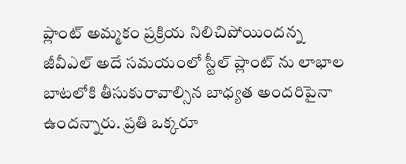ప్లాంట్ అమ్మకం ప్రక్రియ నిలిచిపోయిందన్న జీవీఎల్ అదే సమయంలో స్టీల్ ప్లాంట్ ను లాభాల బాటలోకి తీసుకురావాల్సిన బాధ్యత అందరిపైనా ఉందన్నారు. ప్రతి ఒక్కరూ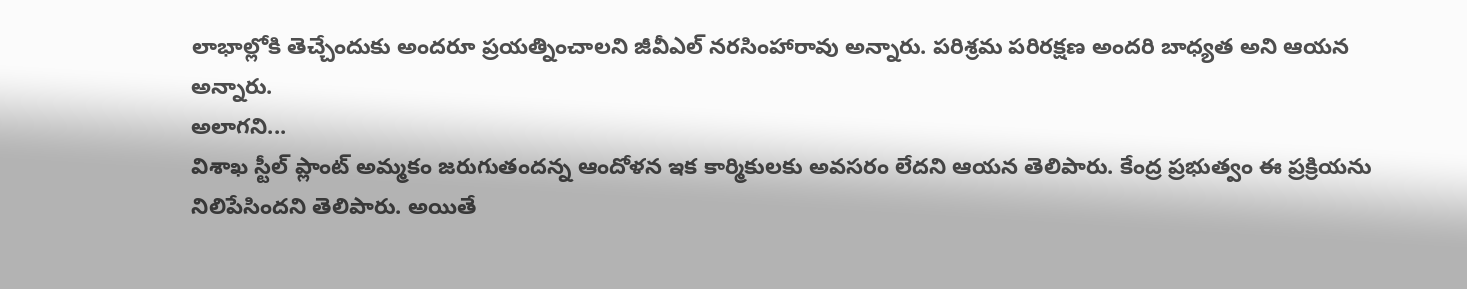లాభాల్లోకి తెచ్చేందుకు అందరూ ప్రయత్నించాలని జీవీఎల్ నరసింహారావు అన్నారు. పరిశ్రమ పరిరక్షణ అందరి బాధ్యత అని ఆయన అన్నారు.
అలాగని...
విశాఖ స్టీల్ ప్లాంట్ అమ్మకం జరుగుతందన్న ఆందోళన ఇక కార్మికులకు అవసరం లేదని ఆయన తెలిపారు. కేంద్ర ప్రభుత్వం ఈ ప్రక్రియను నిలిపేసిందని తెలిపారు. అయితే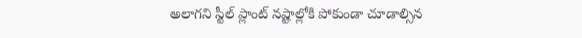అలాగని స్టీల్ ప్లాంట్ నష్టాల్లోకి పోకుండా చూడాల్సిన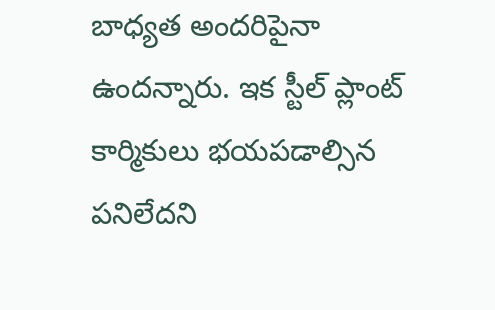బాధ్యత అందరిపైనా ఉందన్నారు. ఇక స్టీల్ ప్లాంట్ కార్మికులు భయపడాల్సిన పనిలేదని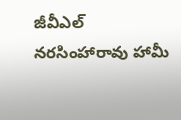జీవీఎల్ నరసింహారావు హామీ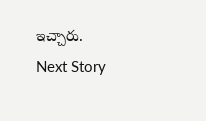ఇచ్చారు.
Next Story